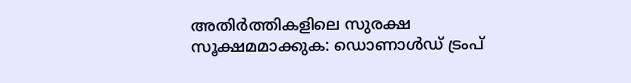അതിര്‍ത്തികളിലെ സുരക്ഷ സൂക്ഷമമാക്കുക: ഡൊണാള്‍ഡ് ട്രംപ്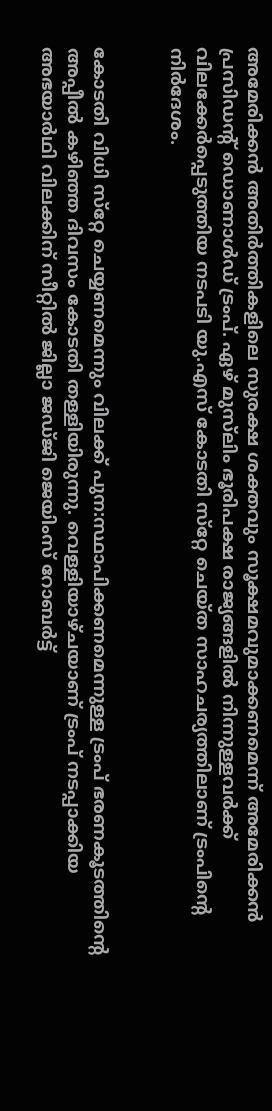അമേരിക്കന്‍ അതിര്‍ത്തികളിലെ സുരക്ഷ ശക്തവും സൂക്ഷമവുമാക്കണമെന്ന് അമേരിക്കന്‍ പ്രസിഡന്റ് ഡൊണാള്‍ഡ് ട്രംപ്. ഏഴ് മുസ്‌ലിം ഭൂരിപക്ഷ രാജ്യങ്ങളില്‍ നിന്നുള്ളവര്‍ക്ക് വിലക്കേര്‍പ്പെടുത്തിയ നടപടി യു.എസ് കോടതി സ്‌റ്റേ ചെയ്ത സാഹചര്യത്തിലാണ് ട്രംപിന്റെ നിര്‍ദേശം.


കോടതി വിധി സ്‌റ്റേ ചെയ്യണമെന്നും വിലക്ക് പുന:സ്ഥാപിക്കണമെന്നുള്ള ട്രംപ് ഭരണകൂടത്തിന്റെ അപ്പീല്‍ കഴിഞ്ഞ ദിവസം കോടതി തള്ളിയിരുന്നു. വെള്ളിയാഴ്ചയാണ് ട്രംപ് നടപ്പാക്കിയ അഭയാര്‍ഥി വിലക്കിന് സീറ്റില്‍ ജില്ലാ ജഡ്ജി ജെയിംസ് റോബര്‍ട്ട്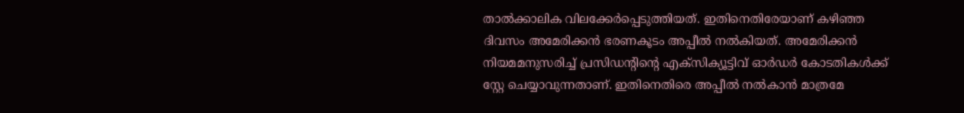താല്‍ക്കാലിക വിലക്കേര്‍പ്പെടുത്തിയത്. ഇതിനെതിരേയാണ് കഴിഞ്ഞ ദിവസം അമേരിക്കന്‍ ഭരണകൂടം അപ്പീല്‍ നല്‍കിയത്. അമേരിക്കന്‍ നിയമമനുസരിച്ച് പ്രസിഡന്റിന്റെ എക്‌സിക്യൂട്ടിവ് ഓര്‍ഡര്‍ കോടതികള്‍ക്ക് സ്റ്റേ ചെയ്യാവുന്നതാണ്. ഇതിനെതിരെ അപ്പീല്‍ നല്‍കാന്‍ മാത്രമേ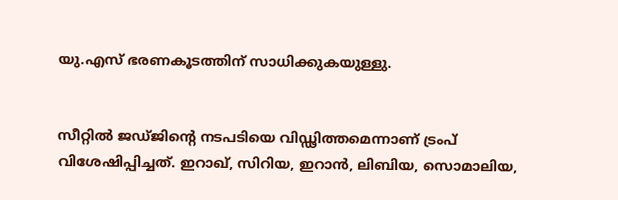യു.എസ് ഭരണകൂടത്തിന് സാധിക്കുകയുള്ളു.


സീറ്റില്‍ ജഡ്ജിന്റെ നടപടിയെ വിഡ്ഢിത്തമെന്നാണ് ട്രംപ് വിശേഷിപ്പിച്ചത്. ഇറാഖ്, സിറിയ, ഇറാന്‍, ലിബിയ, സൊമാലിയ,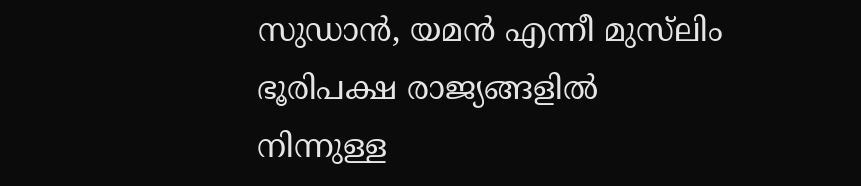സുഡാന്‍, യമന്‍ എന്നീ മുസ്‌ലിം ഭൂരിപക്ഷ രാജ്യങ്ങളില്‍ നിന്നുള്ള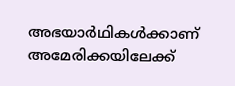അഭയാര്‍ഥികള്‍ക്കാണ് അമേരിക്കയിലേക്ക്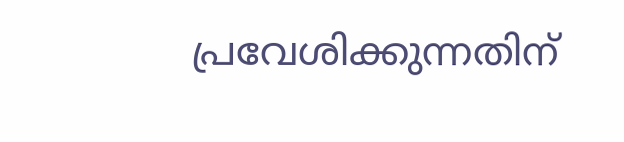പ്രവേശിക്കുന്നതിന്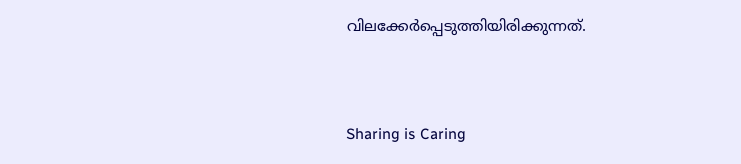വിലക്കേര്‍പ്പെടുത്തിയിരിക്കുന്നത്.



Sharing is Caring